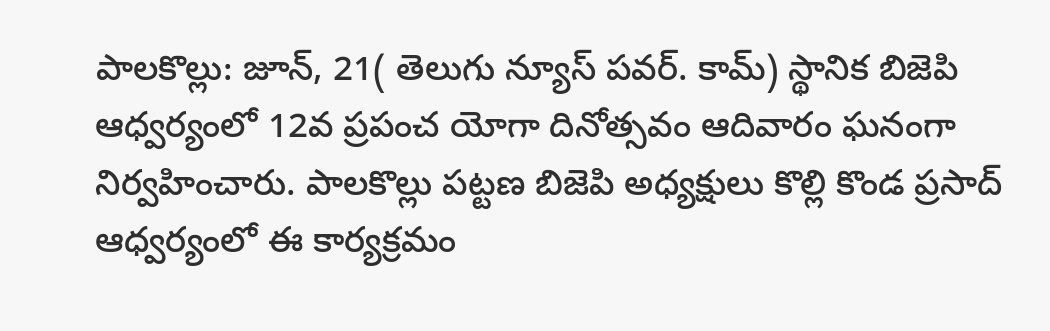పాలకొల్లు: జూన్, 21( తెలుగు న్యూస్ పవర్. కామ్) స్థానిక బిజెపి ఆధ్వర్యంలో 12వ ప్రపంచ యోగా దినోత్సవం ఆదివారం ఘనంగా నిర్వహించారు. పాలకొల్లు పట్టణ బిజెపి అధ్యక్షులు కొల్లి కొండ ప్రసాద్ ఆధ్వర్యంలో ఈ కార్యక్రమం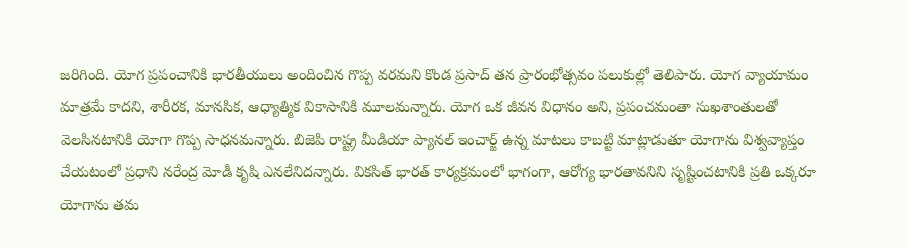జరిగింది. యోగ ప్రపంచానికి భారతీయులు అందించిన గొప్ప వరమని కొండ ప్రసాద్ తన ప్రారంభోత్సవం పలుకుల్లో తెలిపారు. యోగ వ్యాయామం మాత్రమే కాదని, శారీరక, మానసిక, ఆధ్యాత్మిక వికాసానికి మూలమన్నారు. యోగ ఒక జీవన విధానం అని, ప్రపంచమంతా సుఖశాంతులతో వెలసినటానికి యోగా గొప్ప సాధనమన్నారు. బిజెపి రాష్ట్ర మీడియా ప్యానల్ ఇంచార్జ్ ఉన్న మాటలు కాబట్టి మాట్లాడుతూ యోగాను విశ్వవ్యాప్తం చేయటంలో ప్రధాని నరేంద్ర మోడీ కృషి ఎనలేనిదన్నారు. వికసిత్ భారత్ కార్యక్రమంలో భాగంగా, ఆరోగ్య భారతావనిని సృష్టించటానికి ప్రతి ఒక్కరూ యోగాను తమ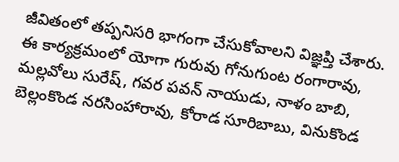జీవితంలో తప్పనిసరి భాగంగా చేసుకోవాలని విజ్ఞప్తి చేశారు. ఈ కార్యక్రమంలో యోగా గురువు గోనుగుంట రంగారావు, మల్లవోలు సురేష్, గవర పవన్ నాయుడు, నాళం బాబి, బెల్లంకొండ నరసింహారావు, కోరాడ సూరిబాబు, వినుకొండ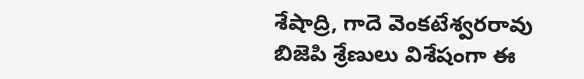శేషాద్రి, గాదె వెంకటేశ్వరరావు బిజెపి శ్రేణులు విశేషంగా ఈ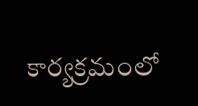కార్యక్రమంలో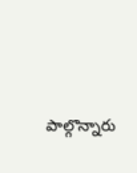పాల్గొన్నారు